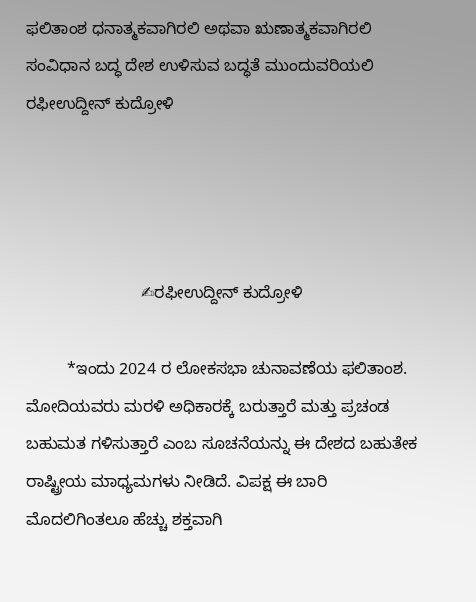ಫಲಿತಾಂಶ ಧನಾತ್ಮಕವಾಗಿರಲಿ ಅಥವಾ ಋಣಾತ್ಮಕವಾಗಿರಲಿ ಸಂವಿಧಾನ ಬದ್ಧ ದೇಶ ಉಳಿಸುವ ಬದ್ಧತೆ ಮುಂದುವರಿಯಲಿ ರಫೀಉದ್ದೀನ್ ಕುದ್ರೋಳಿ




                         ✍ರಫೀಉದ್ದೀನ್ ಕುದ್ರೋಳಿ

         *ಇಂದು 2024 ರ ಲೋಕಸಭಾ ಚುನಾವಣೆಯ ಫಲಿತಾಂಶ. ಮೋದಿಯವರು ಮರಳಿ ಅಧಿಕಾರಕ್ಕೆ ಬರುತ್ತಾರೆ ಮತ್ತು ಪ್ರಚಂಡ ಬಹುಮತ ಗಳಿಸುತ್ತಾರೆ ಎಂಬ ಸೂಚನೆಯನ್ನು ಈ ದೇಶದ ಬಹುತೇಕ ರಾಷ್ಟ್ರೀಯ ಮಾಧ್ಯಮಗಳು ನೀಡಿದೆ. ವಿಪಕ್ಷ ಈ ಬಾರಿ ಮೊದಲಿಗಿಂತಲೂ ಹೆಚ್ಚು ಶಕ್ತವಾಗಿ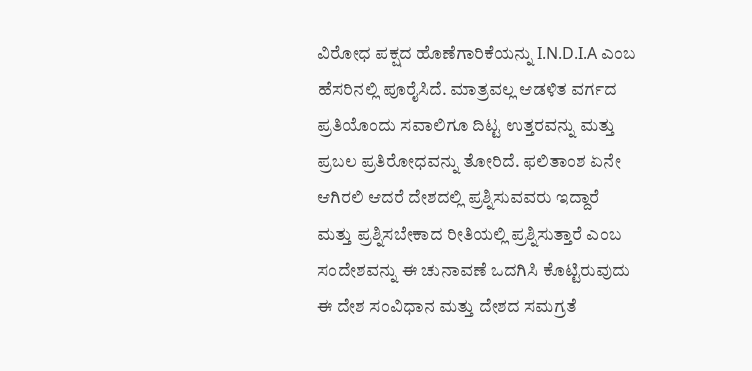ವಿರೋಧ ಪಕ್ಷದ ಹೊಣೆಗಾರಿಕೆಯನ್ನು I.N.D.I.A ಎಂಬ ಹೆಸರಿನಲ್ಲಿ ಪೂರೈಸಿದೆ. ಮಾತ್ರವಲ್ಲ ಆಡಳಿತ ವರ್ಗದ ಪ್ರತಿಯೊಂದು ಸವಾಲಿಗೂ ದಿಟ್ಟ ಉತ್ತರವನ್ನು ಮತ್ತು ಪ್ರಬಲ ಪ್ರತಿರೋಧವನ್ನು ತೋರಿದೆ. ಫಲಿತಾಂಶ ಏನೇ ಆಗಿರಲಿ ಆದರೆ ದೇಶದಲ್ಲಿ ಪ್ರಶ್ನಿಸುವವರು ಇದ್ದಾರೆ ಮತ್ತು ಪ್ರಶ್ನಿಸಬೇಕಾದ ರೀತಿಯಲ್ಲಿ ಪ್ರಶ್ನಿಸುತ್ತಾರೆ ಎಂಬ ಸಂದೇಶವನ್ನು ಈ ಚುನಾವಣೆ ಒದಗಿಸಿ ಕೊಟ್ಟಿರುವುದು ಈ ದೇಶ ಸಂವಿಧಾನ ಮತ್ತು ದೇಶದ ಸಮಗ್ರತೆ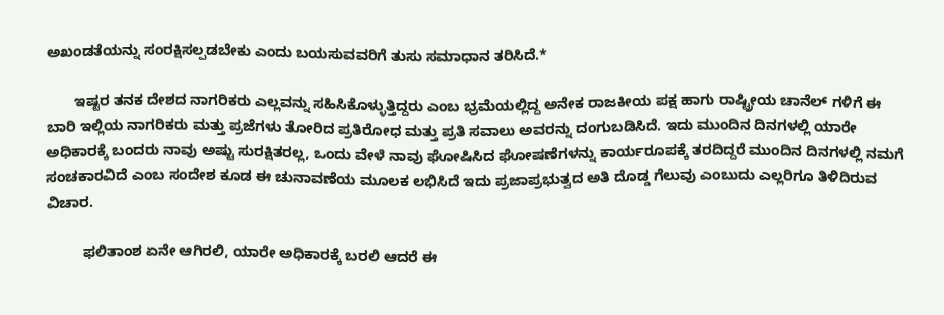ಅಖಂಡತೆಯನ್ನು ಸಂರಕ್ಷಿಸಲ್ಪಡಬೇಕು ಎಂದು ಬಯಸುವವರಿಗೆ ತುಸು ಸಮಾಧಾನ ತರಿಸಿದೆ.*

       ಇಷ್ಟರ ತನಕ ದೇಶದ ನಾಗರಿಕರು ಎಲ್ಲವನ್ನು ಸಹಿಸಿಕೊಳ್ಳುತ್ತಿದ್ದರು ಎಂಬ ಭ್ರಮೆಯಲ್ಲಿದ್ದ ಅನೇಕ ರಾಜಕೀಯ ಪಕ್ಷ ಹಾಗು ರಾಷ್ಟ್ರೀಯ ಚಾನೆಲ್ ಗಳಿಗೆ ಈ ಬಾರಿ ಇಲ್ಲಿಯ ನಾಗರಿಕರು ಮತ್ತು ಪ್ರಜೆಗಳು ತೋರಿದ ಪ್ರತಿರೋಧ ಮತ್ತು ಪ್ರತಿ ಸವಾಲು ಅವರನ್ನು ದಂಗುಬಡಿಸಿದೆ. ಇದು ಮುಂದಿನ ದಿನಗಳಲ್ಲಿ ಯಾರೇ ಅಧಿಕಾರಕ್ಕೆ ಬಂದರು ನಾವು ಅಷ್ಟು ಸುರಕ್ಷಿತರಲ್ಲ, ಒಂದು ವೇಳೆ ನಾವು ಘೋಷಿಸಿದ ಘೋಷಣೆಗಳನ್ನು ಕಾರ್ಯರೂಪಕ್ಕೆ ತರದಿದ್ದರೆ ಮುಂದಿನ ದಿನಗಳಲ್ಲಿ ನಮಗೆ ಸಂಚಕಾರವಿದೆ ಎಂಬ ಸಂದೇಶ ಕೂಡ ಈ ಚುನಾವಣೆಯ ಮೂಲಕ ಲಭಿಸಿದೆ ಇದು ಪ್ರಜಾಪ್ರಭುತ್ವದ ಅತಿ ದೊಡ್ಡ ಗೆಲುವು ಎಂಬುದು ಎಲ್ಲರಿಗೂ ತಿಳಿದಿರುವ ವಿಚಾರ.

         ಫಲಿತಾಂಶ ಏನೇ ಆಗಿರಲಿ, ಯಾರೇ ಅಧಿಕಾರಕ್ಕೆ ಬರಲಿ ಆದರೆ ಈ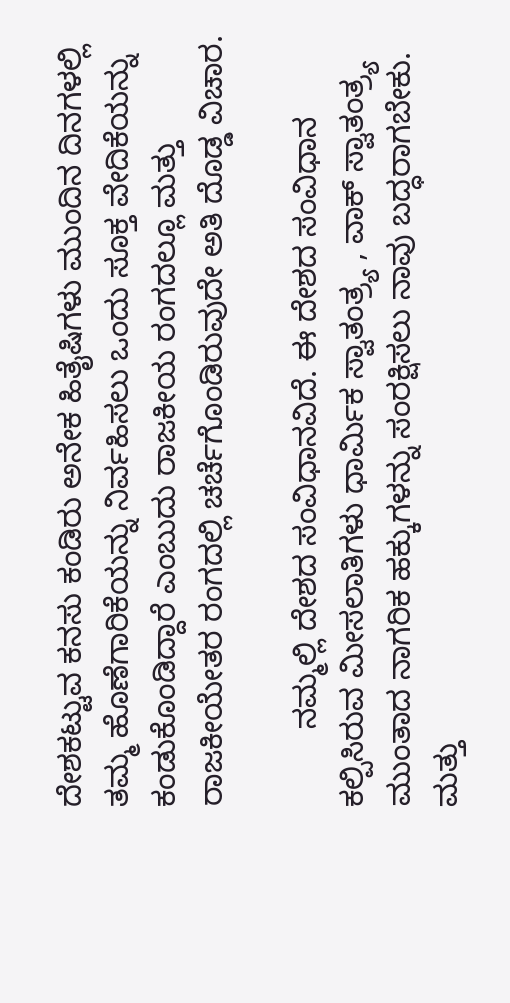ದೇಶಕಟ್ಟುವ ಕನಸು ಕಂಡಿರು ಅನೇಕ ಹಿತೈಷಿಗಳು ಮುಂದಿನ ದಿನಗಳಲ್ಲಿ ತಮ್ಮ ಹೊಣೆಗಾರಿಕೆಯನ್ನು ನಿರ್ವಹಿಸಲು ಒಂದು ಸೂಕ್ತ ವೇದಿಕೆಯನ್ನು ಕಂಡುಕೊಂಡಿದ್ದಾರೆ ಎಂಬುದು ರಾಜಕೀಯ ರಂಗದಲ್ಲೂ ಮತ್ತು ರಾಜಕೀಯೇತರ ರಂಗದಲ್ಲಿ ಚರ್ಚೆಗೊಂಡಿರುವುದೇ ಅತಿ ದೊಡ್ಡ ವಿಚಾರ.

         ನಮ್ಮಲ್ಲಿ ದೇಶದ ಸಂವಿಧಾನವಿದೆ. ಈ ದೇಶದ ಸಂವಿಧಾನ ಕಲ್ಪಿಸಿರುವ ಮೀಸಲಾತಿಗಳು ಧಾರ್ಮಿಕ ಸ್ವಾತಂತ್ರ್ಯ , ವಾಕ್ ಸ್ವಾತಂತ್ರ್ಯ ಮುಂತಾದ ನಾಗರಿಕ ಹಕ್ಕುಗಳನ್ನು ಸಂರಕ್ಷಿಸಲು ನಾವು ಬದ್ಧರಾಗಬೇಕು. ಮತ್ತು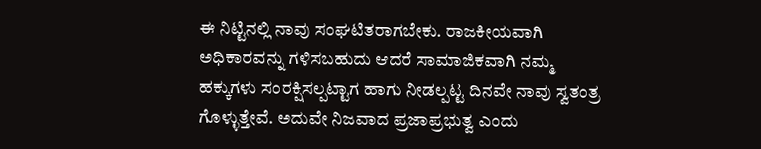ಈ ನಿಟ್ಟಿನಲ್ಲಿ ನಾವು ಸಂಘಟಿತರಾಗಬೇಕು. ರಾಜಕೀಯವಾಗಿ ಅಧಿಕಾರವನ್ನು ಗಳಿಸಬಹುದು ಆದರೆ ಸಾಮಾಜಿಕವಾಗಿ ನಮ್ಮ ಹಕ್ಕುಗಳು ಸಂರಕ್ಷಿಸಲ್ಪಟ್ಟಾಗ ಹಾಗು ನೀಡಲ್ಪಟ್ಟ ದಿನವೇ ನಾವು ಸ್ವತಂತ್ರ ಗೊಳ್ಳುತ್ತೇವೆ. ಅದುವೇ ನಿಜವಾದ ಪ್ರಜಾಪ್ರಭುತ್ವ ಎಂದು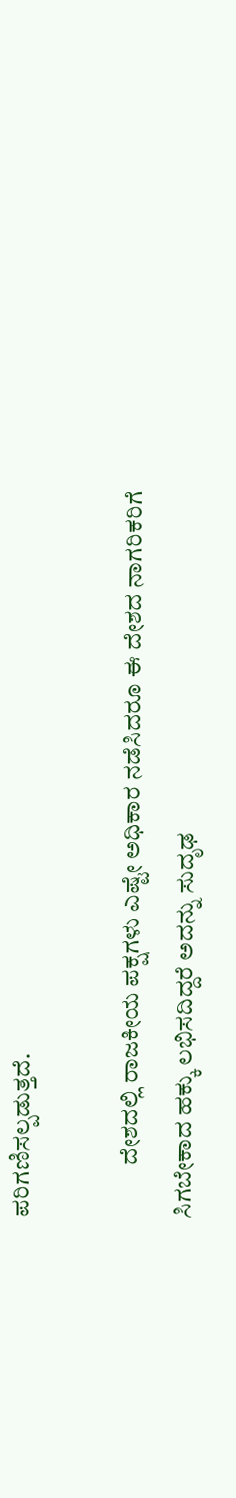ಪರಿಗಣಿಸಲ್ಪಡುತ್ತದೆ.

           ದೇಶದಲ್ಲಿ ರಾಜಕೀಯ ಪಕ್ಷಗಳು ಎಷ್ಟೇ ಅಧಿಕಾರ ನಡೆಸಿದರೂ ಈ ದೇಶದ ನಾಗರಿಕರಿಗೆ ಸಿಗಬೇಕಾದ ಹಕ್ಕು ಲಭಿಸದಿದ್ದರೆ ಅದನ್ನು ಸುದೃಢ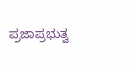ಪ್ರಜಾಪ್ರಭುತ್ವ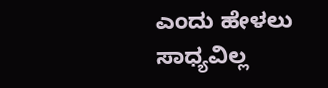ಎಂದು ಹೇಳಲು ಸಾಧ್ಯವಿಲ್ಲ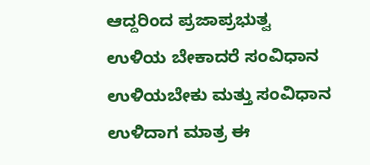ಆದ್ದರಿಂದ ಪ್ರಜಾಪ್ರಭುತ್ವ ಉಳಿಯ ಬೇಕಾದರೆ ಸಂವಿಧಾನ ಉಳಿಯಬೇಕು ಮತ್ತು ಸಂವಿಧಾನ ಉಳಿದಾಗ ಮಾತ್ರ ಈ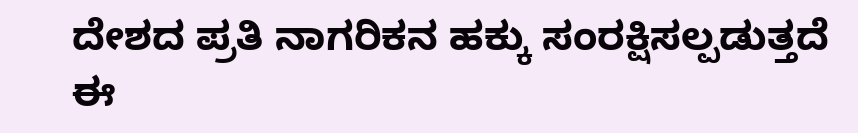ದೇಶದ ಪ್ರತಿ ನಾಗರಿಕನ ಹಕ್ಕು ಸಂರಕ್ಷಿಸಲ್ಪಡುತ್ತದೆ ಈ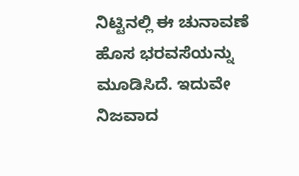ನಿಟ್ಟಿನಲ್ಲಿ ಈ ಚುನಾವಣೆ ಹೊಸ ಭರವಸೆಯನ್ನು ಮೂಡಿಸಿದೆ. ಇದುವೇ ನಿಜವಾದ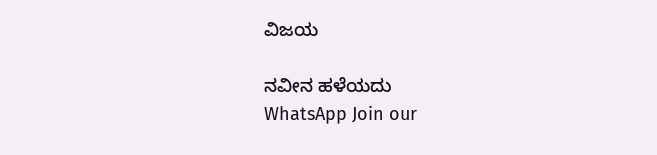ವಿಜಯ

ನವೀನ ಹಳೆಯದು
WhatsApp Join our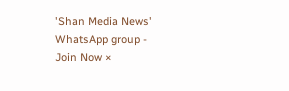'Shan Media News' WhatsApp group - Join Now ×